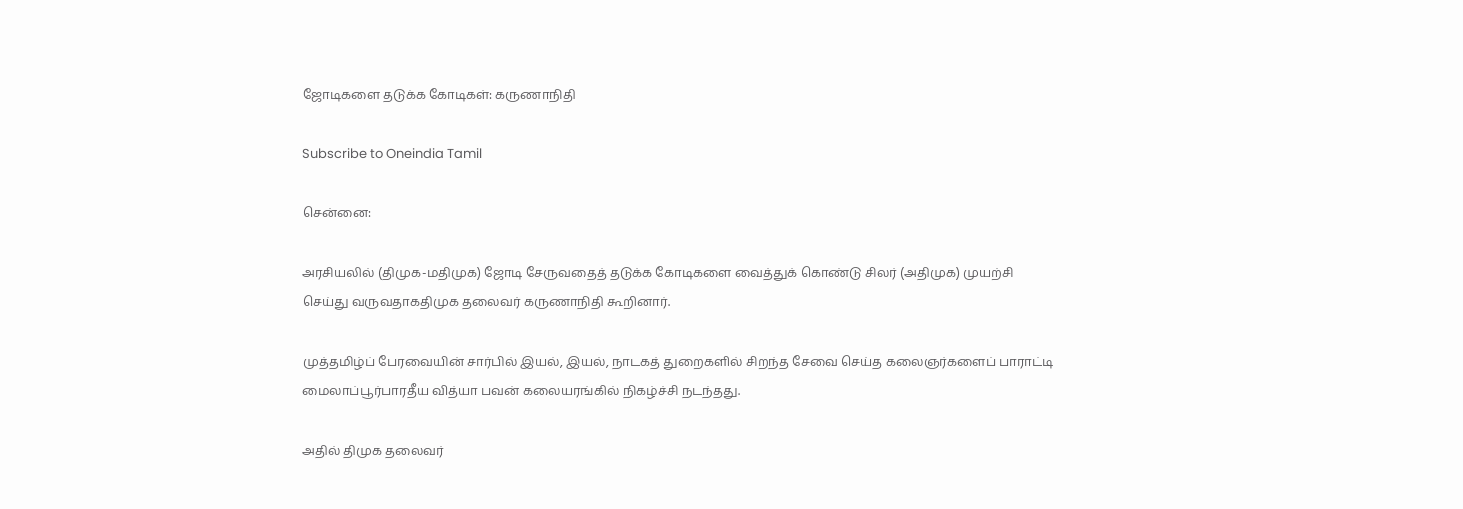ஜோடிகளை தடுக்க கோடிகள்: கருணாநிதி

Subscribe to Oneindia Tamil

சென்னை:

அரசியலில் (திமுக-மதிமுக) ஜோடி சேருவதைத் தடுக்க கோடிகளை வைத்துக் கொண்டு சிலர் (அதிமுக) முயற்சி செய்து வருவதாகதிமுக தலைவர் கருணாநிதி கூறினார்.

முத்தமிழ்ப் பேரவையின் சார்பில் இயல், இயல், நாடகத் துறைகளில் சிறந்த சேவை செய்த கலைஞர்களைப் பாராட்டி மைலாப்பூர்பாரதீய வித்யா பவன் கலையரங்கில் நிகழ்ச்சி நடந்தது.

அதில் திமுக தலைவர்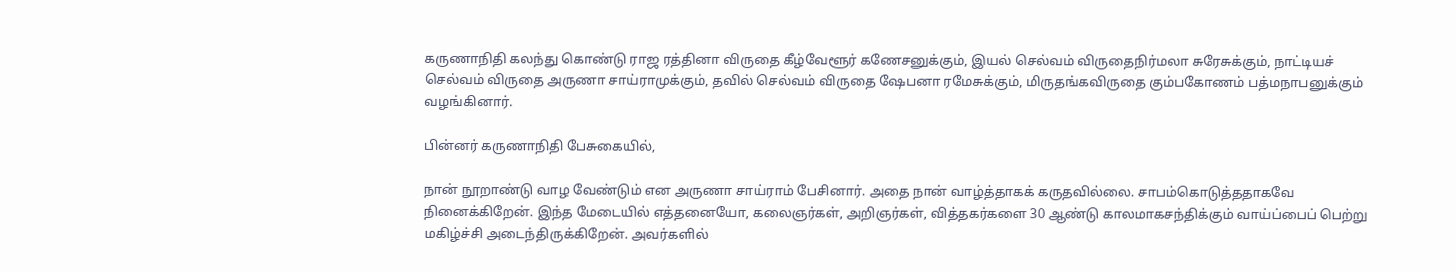கருணாநிதி கலந்து கொண்டு ராஜ ரத்தினா விருதை கீழ்வேளூர் கணேசனுக்கும், இயல் செல்வம் விருதைநிர்மலா சுரேசுக்கும், நாட்டியச் செல்வம் விருதை அருணா சாய்ராமுக்கும், தவில் செல்வம் விருதை ஷேபனா ரமேசுக்கும், மிருதங்கவிருதை கும்பகோணம் பத்மநாபனுக்கும் வழங்கினார்.

பின்னர் கருணாநிதி பேசுகையில்,

நான் நூறாண்டு வாழ வேண்டும் என அருணா சாய்ராம் பேசினார். அதை நான் வாழ்த்தாகக் கருதவில்லை. சாபம்கொடுத்ததாகவே நினைக்கிறேன். இந்த மேடையில் எத்தனையோ, கலைஞர்கள், அறிஞர்கள், வித்தகர்களை 30 ஆண்டு காலமாகசந்திக்கும் வாய்ப்பைப் பெற்று மகிழ்ச்சி அடைந்திருக்கிறேன். அவர்களில்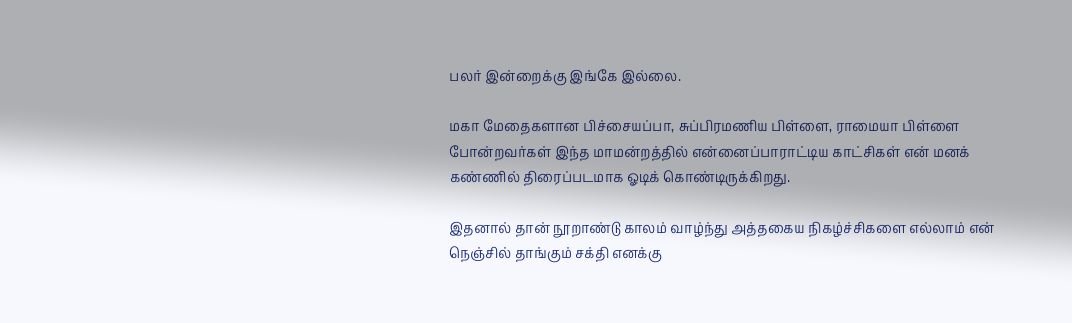பலர் இன்றைக்கு இங்கே இல்லை.

மகா மேதைகளான பிச்சையப்பா, சுப்பிரமணிய பிள்ளை, ராமையா பிள்ளை போன்றவர்கள் இந்த மாமன்றத்தில் என்னைப்பாராட்டிய காட்சிகள் என் மனக் கண்ணில் திரைப்படமாக ஓடிக் கொண்டிருக்கிறது.

இதனால் தான் நூறாண்டு காலம் வாழ்ந்து அத்தகைய நிகழ்ச்சிகளை எல்லாம் என் நெஞ்சில் தாங்கும் சக்தி எனக்கு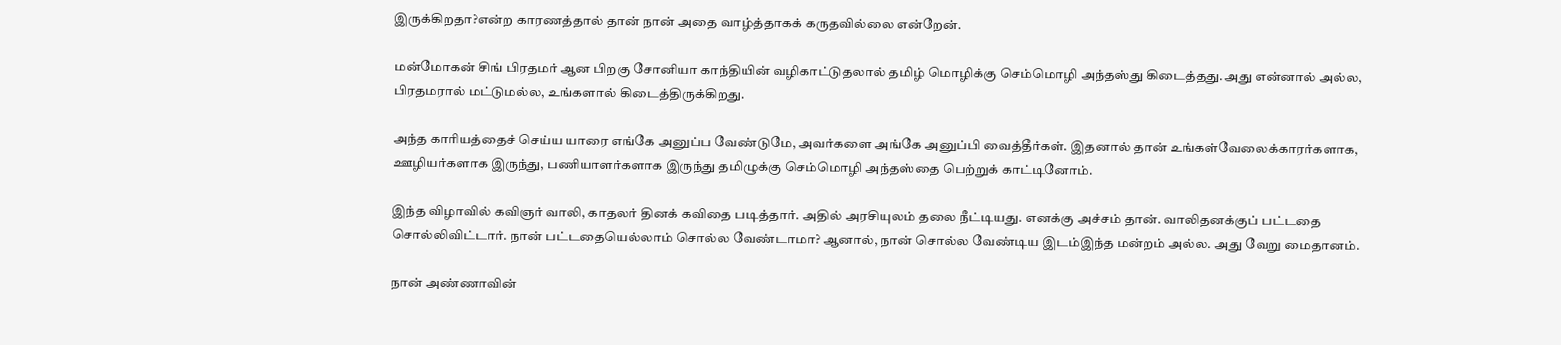இருக்கிறதா?என்ற காரணத்தால் தான் நான் அதை வாழ்த்தாகக் கருதவில்லை என்றேன்.

மன்மோகன் சிங் பிரதமர் ஆன பிறகு சோனியா காந்தியின் வழிகாட்டுதலால் தமிழ் மொழிக்கு செம்மொழி அந்தஸ்து கிடைத்தது.அது என்னால் அல்ல, பிரதமரால் மட்டுமல்ல, உங்களால் கிடைத்திருக்கிறது.

அந்த காரியத்தைச் செய்ய யாரை எங்கே அனுப்ப வேண்டுமே, அவர்களை அங்கே அனுப்பி வைத்தீர்கள். இதனால் தான் உங்கள்வேலைக்காரர்களாக, ஊழியர்களாக இருந்து, பணியாளர்களாக இருந்து தமிழுக்கு செம்மொழி அந்தஸ்தை பெற்றுக் காட்டினோம்.

இந்த விழாவில் கவிஞர் வாலி, காதலர் தினக் கவிதை படித்தார். அதில் அரசியுலம் தலை நீட்டியது. எனக்கு அச்சம் தான். வாலிதனக்குப் பட்டதை சொல்லிவிட்டார். நான் பட்டதையெல்லாம் சொல்ல வேண்டாமா? ஆனால், நான் சொல்ல வேண்டிய இடம்இந்த மன்றம் அல்ல. அது வேறு மைதானம்.

நான் அண்ணாவின்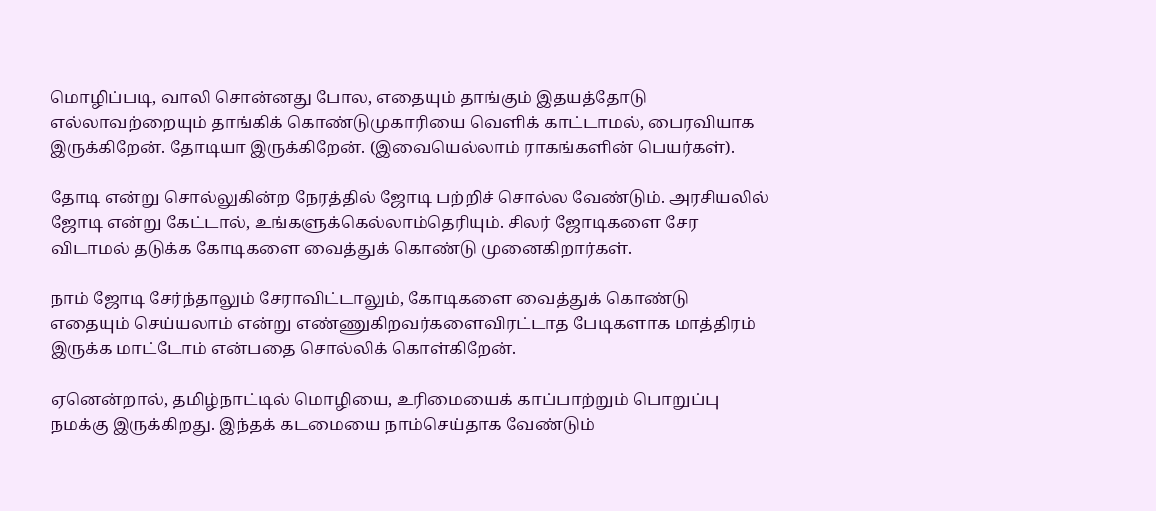மொழிப்படி, வாலி சொன்னது போல, எதையும் தாங்கும் இதயத்தோடு எல்லாவற்றையும் தாங்கிக் கொண்டுமுகாரியை வெளிக் காட்டாமல், பைரவியாக இருக்கிறேன். தோடியா இருக்கிறேன். (இவையெல்லாம் ராகங்களின் பெயர்கள்).

தோடி என்று சொல்லுகின்ற நேரத்தில் ஜோடி பற்றிச் சொல்ல வேண்டும். அரசியலில் ஜோடி என்று கேட்டால், உங்களுக்கெல்லாம்தெரியும். சிலர் ஜோடிகளை சேர விடாமல் தடுக்க கோடிகளை வைத்துக் கொண்டு முனைகிறார்கள்.

நாம் ஜோடி சேர்ந்தாலும் சேராவிட்டாலும், கோடிகளை வைத்துக் கொண்டு எதையும் செய்யலாம் என்று எண்ணுகிறவர்களைவிரட்டாத பேடிகளாக மாத்திரம் இருக்க மாட்டோம் என்பதை சொல்லிக் கொள்கிறேன்.

ஏனென்றால், தமிழ்நாட்டில் மொழியை, உரிமையைக் காப்பாற்றும் பொறுப்பு நமக்கு இருக்கிறது. இந்தக் கடமையை நாம்செய்தாக வேண்டும்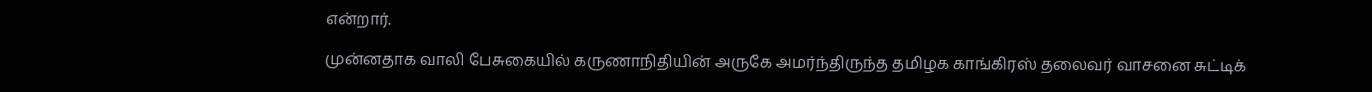என்றார்.

முன்னதாக வாலி பேசுகையில் கருணாநிதியின் அருகே அமர்ந்திருந்த தமிழக காங்கிரஸ் தலைவர் வாசனை சுட்டிக்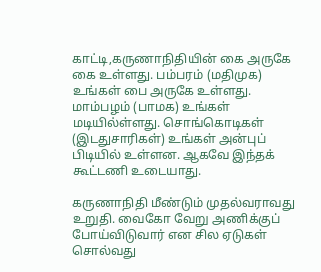காட்டி,கருணாநிதியின் கை அருகே கை உள்ளது. பம்பரம் (மதிமுக) உங்கள் பை அருகே உள்ளது. மாம்பழம் (பாமக) உங்கள் மடியில்ள்ளது. சொங்கொடிகள் (இடதுசாரிகள்) உங்கள் அன்புப் பிடியில் உள்ளன. ஆகவே இந்தக் கூட்டணி உடையாது.

கருணாநிதி மீண்டும் முதல்வராவது உறுதி. வைகோ வேறு அணிக்குப் போய்விடுவார் என சில ஏடுகள் சொல்வது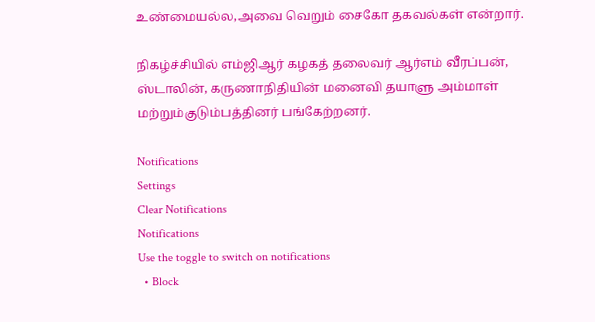உண்மையல்ல,அவை வெறும் சைகோ தகவல்கள் என்றார்.

நிகழ்ச்சியில் எம்ஜிஆர் கழகத் தலைவர் ஆர்எம் வீரப்பன், ஸ்டாலின், கருணாநிதியின் மனைவி தயாளு அம்மாள் மற்றும்குடும்பத்தினர் பங்கேற்றனர்.

Notifications
Settings
Clear Notifications
Notifications
Use the toggle to switch on notifications
  • Block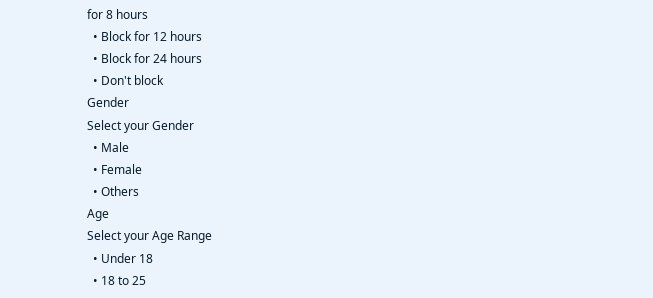for 8 hours
  • Block for 12 hours
  • Block for 24 hours
  • Don't block
Gender
Select your Gender
  • Male
  • Female
  • Others
Age
Select your Age Range
  • Under 18
  • 18 to 25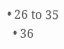• 26 to 35
  • 36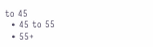to 45
  • 45 to 55
  • 55+